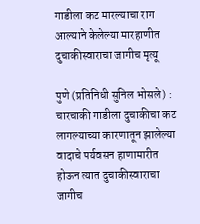गाडीला कट मारल्याचा राग आल्याने केलेल्या मारहाणीत दुचाकीस्वाराचा जागीच मृत्यू

पुणे (प्रतिनिधी सुनिल भोसले) : चारचाकी गाडीला दुचाकीचा कट लागल्याच्या कारणातून झालेल्या वादाचे पर्यवसन हाणामारीत होऊन त्यात दुचाकीस्वाराचा जागीच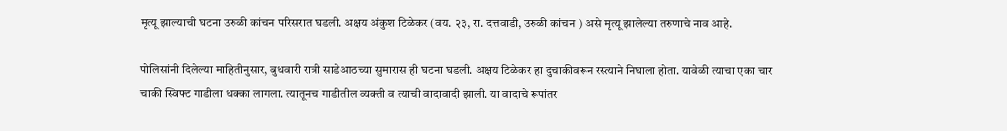मृत्यू झाल्याची घटना उरुळी कांचन परिसरात घडली. अक्षय अंकुश टिळेकर (वय. २३, रा. दत्तवाडी, उरुळी कांचन ) असे मृत्यू झालेल्या तरुणाचे नाव आहे.

पोलिसांनी दिलेल्या माहितीनुसार, बुधवारी रात्री साडेआठच्या सुमारास ही घटना घडली. अक्षय टिळेकर हा दुचाकीवरून रस्त्याने निघाला होता. यावेळी त्याचा एका चार चाकी स्विफ्ट गाडीला धक्का लागला. त्यातूनच गाडीतील व्यक्ती व त्याची वादावादी झाली. या वादाचे रूपांतर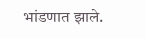भांडणात झाले.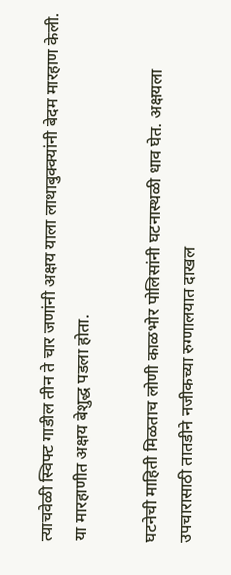त्याचवेळी स्विफ्ट गाडील तीन ते चार जणांनी अक्षय याला लाथाबुक्क्यांनी बेदम मारहाण केली. या मारहाणीत अक्षय बेशुद्ध पडला होता.

घटनेची माहिती मिळताच लोणी काळभोर पोलिसांनी घटनास्थळी धाव घेत. अक्षयला उपचारासाठी तातडीने नजीकच्या रुग्णालयात दाखल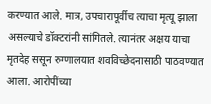करण्यात आले. मात्र, उपचारापूर्वीच त्याचा मृत्यू झाला असल्याचे डॉक्टरांनी सांगितले. त्यानंतर अक्षय याचा मृतदेह ससून रुग्णालयात शवविच्छेदनासाठी पाठवण्यात आला. आरोपींच्या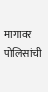मागावर पोलिसांची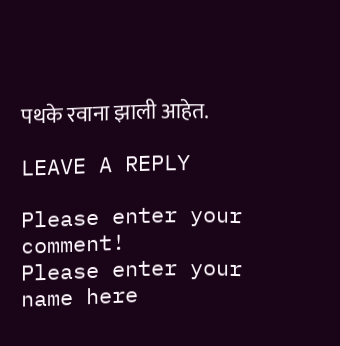पथके रवाना झाली आहेत.

LEAVE A REPLY

Please enter your comment!
Please enter your name here